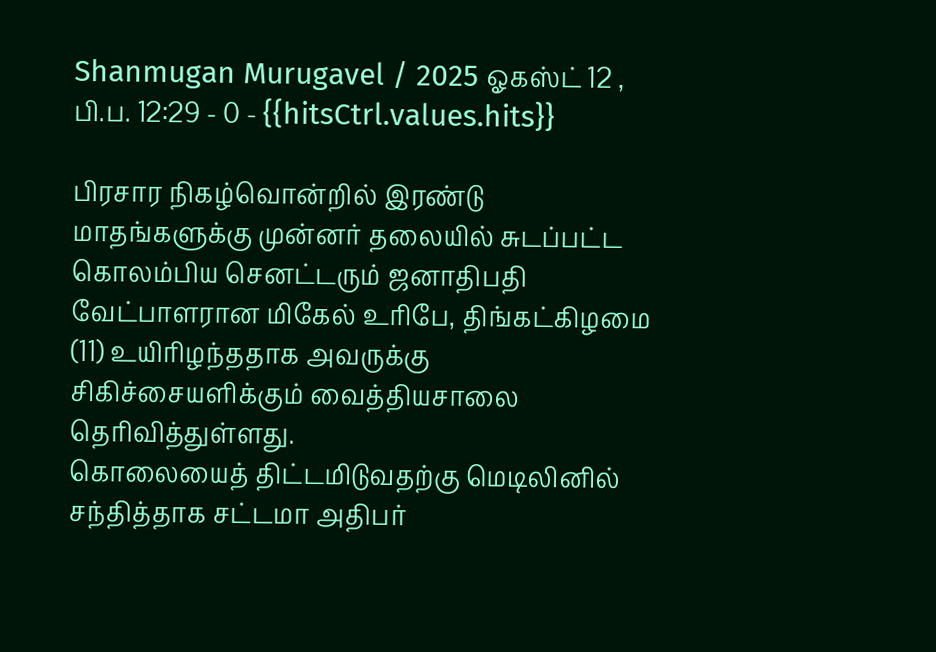Shanmugan Murugavel / 2025 ஓகஸ்ட் 12 , பி.ப. 12:29 - 0 - {{hitsCtrl.values.hits}}

பிரசார நிகழ்வொன்றில் இரண்டு மாதங்களுக்கு முன்னர் தலையில் சுடப்பட்ட கொலம்பிய செனட்டரும் ஜனாதிபதி வேட்பாளரான மிகேல் உரிபே, திங்கட்கிழமை (11) உயிரிழந்ததாக அவருக்கு சிகிச்சையளிக்கும் வைத்தியசாலை தெரிவித்துள்ளது.
கொலையைத் திட்டமிடுவதற்கு மெடிலினில் சந்தித்தாக சட்டமா அதிபர்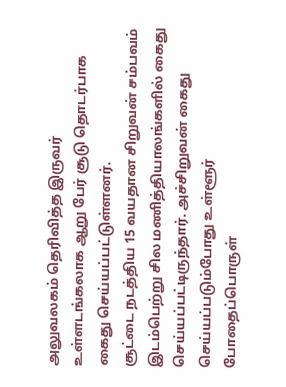அலுவலகம் தெரிவித்த இருவர் உள்ளடங்கலாக ஆறு பேர் சூடு தொடர்பாக கைது செய்யப்பட்டுள்ளனர்.
சூட்டை நடத்திய 15 வயதான சிறுவன் சம்பவம் இடம்பெற்று சில மணித்தியாலங்களில் கைது செய்யப்பட்டிருந்தார். அச்சிறுவன் கைது செய்யப்படும்போது உள்ளூர் போதைப்பொருள்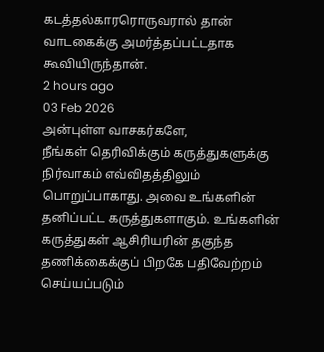கடத்தல்காரரொருவரால் தான் வாடகைக்கு அமர்த்தப்பட்டதாக கூவியிருந்தான்.
2 hours ago
03 Feb 2026
அன்புள்ள வாசகர்களே,
நீங்கள் தெரிவிக்கும் கருத்துகளுக்கு நிர்வாகம் எவ்விதத்திலும் பொறுப்பாகாது. அவை உங்களின் தனிப்பட்ட கருத்துகளாகும். உங்களின் கருத்துகள் ஆசிரியரின் தகுந்த தணிக்கைக்குப் பிறகே பதிவேற்றம் செய்யப்படும்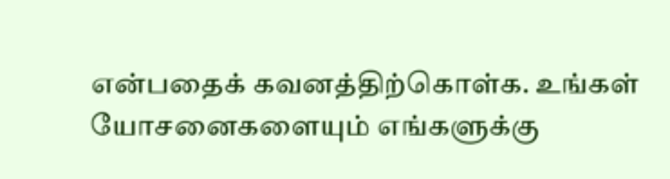என்பதைக் கவனத்திற்கொள்க. உங்கள் யோசனைகளையும் எங்களுக்கு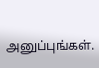அனுப்புங்கள்.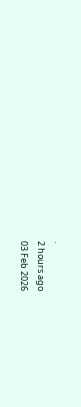.
2 hours ago
03 Feb 2026